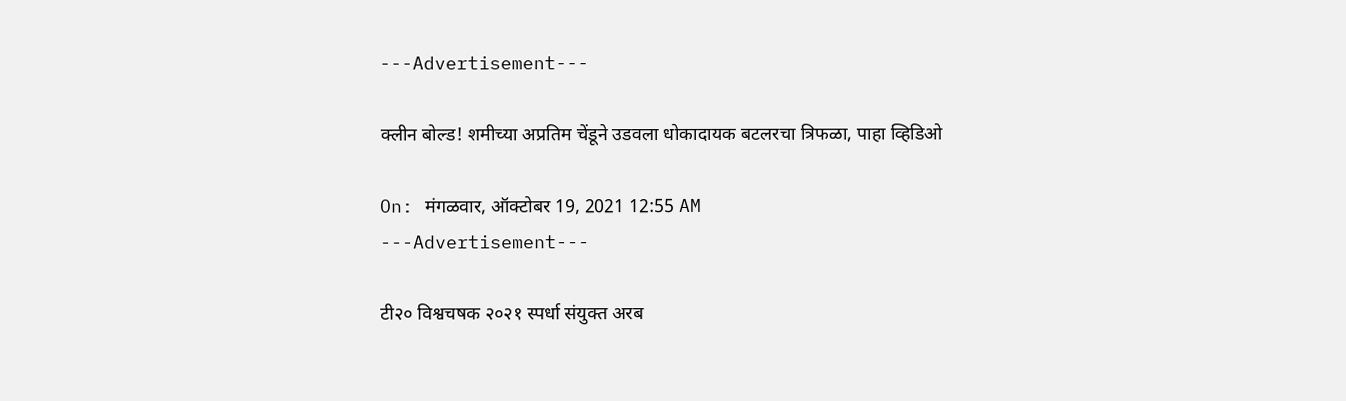---Advertisement---

क्लीन बोल्ड! शमीच्या अप्रतिम चेंडूने उडवला धोकादायक बटलरचा त्रिफळा, पाहा व्हिडिओ

On: मंगळवार, ऑक्टोबर 19, 2021 12:55 AM
---Advertisement---

टी२० विश्वचषक २०२१ स्पर्धा संयुक्त अरब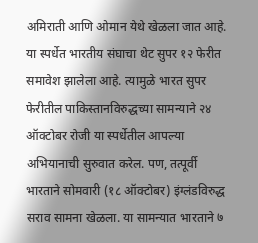अमिराती आणि ओमान येथे खेळला जात आहे. या स्पर्धेत भारतीय संघाचा थेट सुपर १२ फेरीत समावेश झालेला आहे. त्यामुळे भारत सुपर फेरीतील पाकिस्तानविरुद्धच्या सामन्याने २४ ऑक्टोबर रोजी या स्पर्धेतील आपल्या अभियानाची सुरुवात करेल. पण, तत्पूर्वी भारताने सोमवारी (१८ ऑक्टोबर) इंग्लंडविरुद्ध सराव सामना खेळला. या सामन्यात भारताने ७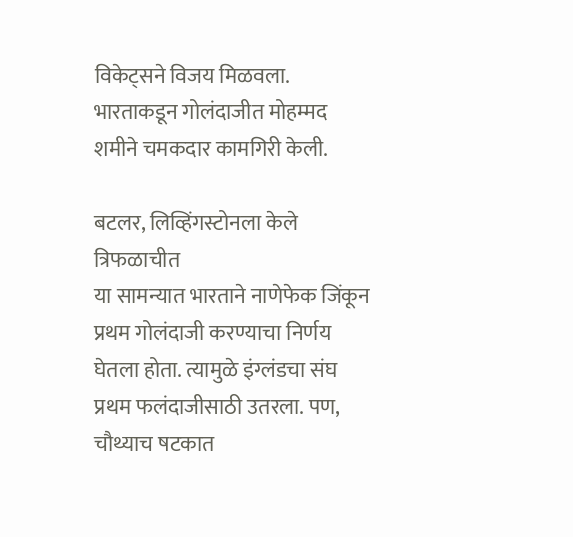विकेट्सने विजय मिळवला. भारताकडून गोलंदाजीत मोहम्मद शमीने चमकदार कामगिरी केली.

बटलर, लिव्हिंगस्टोनला केले त्रिफळाचीत
या सामन्यात भारताने नाणेफेक जिंकून प्रथम गोलंदाजी करण्याचा निर्णय घेतला होता. त्यामुळे इंग्लंडचा संघ प्रथम फलंदाजीसाठी उतरला. पण, चौथ्याच षटकात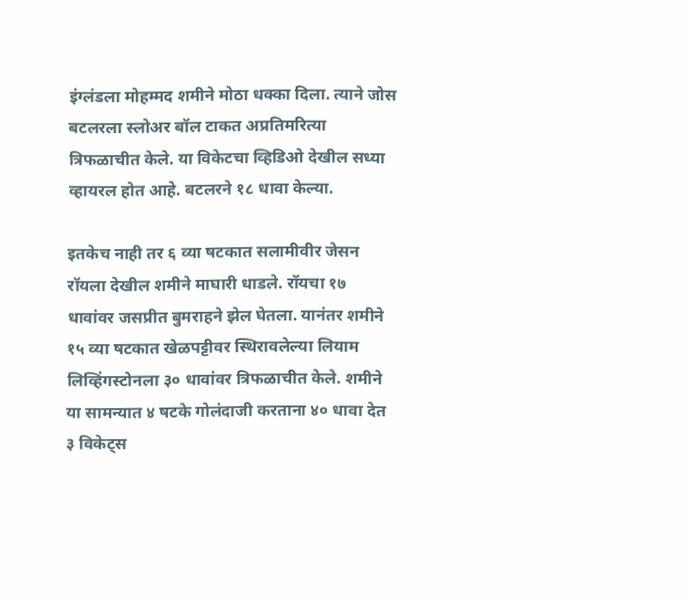इंग्लंडला मोहम्मद शमीने मोठा धक्का दिला. त्याने जोस बटलरला स्लोअर बॉल टाकत अप्रतिमरित्या त्रिफळाचीत केले. या विकेटचा व्हिडिओ देखील सध्या व्हायरल होत आहे. बटलरने १८ धावा केल्या.

इतकेच नाही तर ६ व्या षटकात सलामीवीर जेसन रॉयला देखील शमीने माघारी धाडले. रॉयचा १७ धावांवर जसप्रीत बुमराहने झेल घेतला. यानंतर शमीने १५ व्या षटकात खेळपट्टीवर स्थिरावलेल्या लियाम लिव्हिंगस्टोनला ३० धावांवर त्रिफळाचीत केले. शमीने या सामन्यात ४ षटके गोलंदाजी करताना ४० धावा देत ३ विकेट्स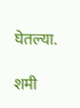घेतल्या.

शमी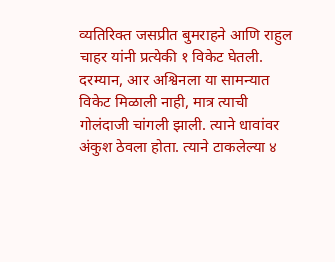व्यतिरिक्त जसप्रीत बुमराहने आणि राहुल चाहर यांनी प्रत्येकी १ विकेट घेतली. दरम्यान, आर अश्विनला या सामन्यात विकेट मिळाली नाही, मात्र त्याची गोलंदाजी चांगली झाली. त्याने धावांवर अंकुश ठेवला होता. त्याने टाकलेल्या ४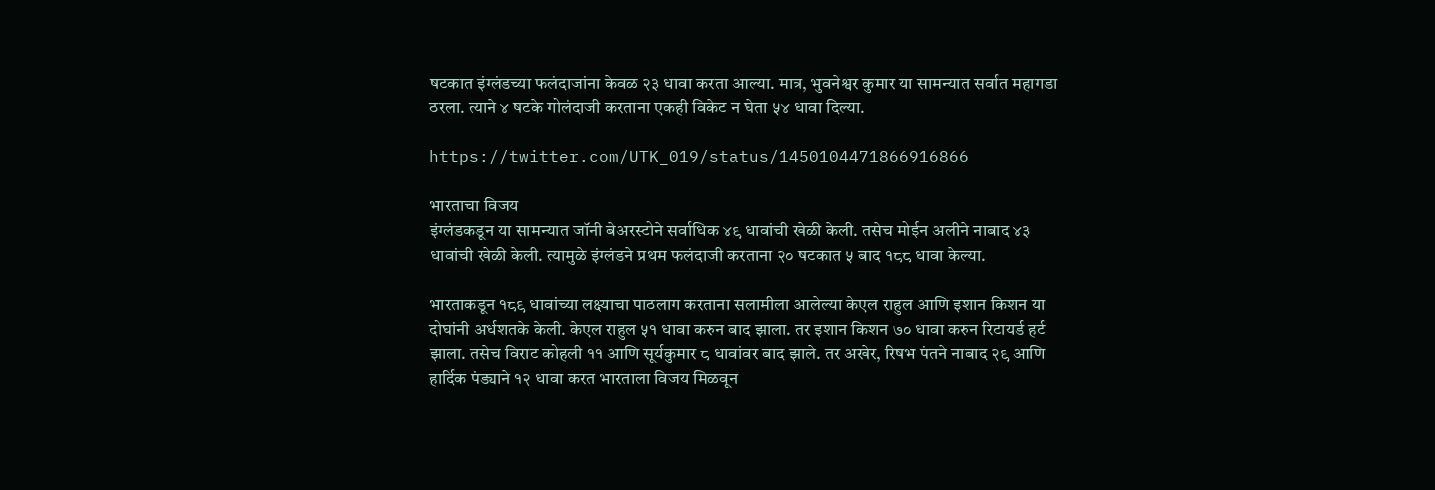षटकात इंग्लंडच्या फलंदाजांना केवळ २३ धावा करता आल्या. मात्र, भुवनेश्वर कुमार या सामन्यात सर्वात महागडा ठरला. त्याने ४ षटके गोलंदाजी करताना एकही विकेट न घेता ५४ धावा दिल्या.

https://twitter.com/UTK_019/status/1450104471866916866

भारताचा विजय
इंग्लंडकडून या सामन्यात जॉनी बेअरस्टोने सर्वाधिक ४९ धावांची खेळी केली. तसेच मोईन अलीने नाबाद ४३ धावांची खेळी केली. त्यामुळे इंग्लंडने प्रथम फलंदाजी करताना २० षटकात ५ बाद १८८ धावा केल्या.

भारताकडून १८९ धावांच्या लक्ष्याचा पाठलाग करताना सलामीला आलेल्या केएल राहुल आणि इशान किशन या दोघांनी अर्धशतके केली. केएल राहुल ५१ धावा करुन बाद झाला. तर इशान किशन ७० धावा करुन रिटायर्ड हर्ट झाला. तसेच विराट कोहली ११ आणि सूर्यकुमार ८ धावांवर बाद झाले. तर अखेर, रिषभ पंतने नाबाद २९ आणि हार्दिक पंड्याने १२ धावा करत भारताला विजय मिळवून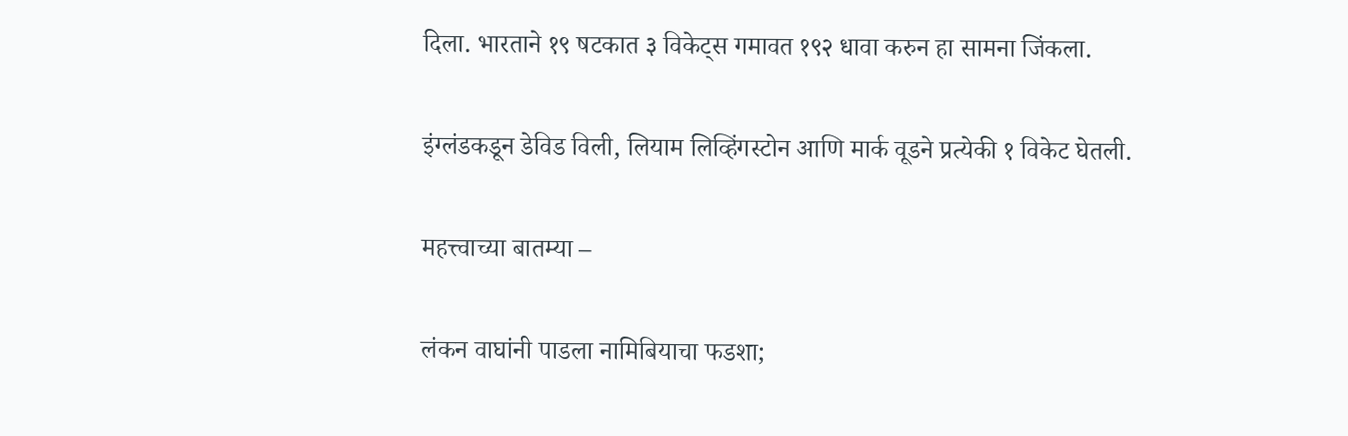दिला. भारताने १९ षटकात ३ विकेट्स गमावत १९२ धावा करुन हा सामना जिंकला.

इंग्लंडकडून डेविड विली, लियाम लिव्हिंगस्टोन आणि मार्क वूडने प्रत्येकी १ विकेट घेतली.

महत्त्वाच्या बातम्या –

लंकन वाघांनी पाडला नामिबियाचा फडशा;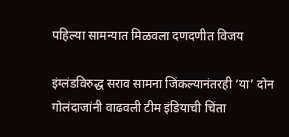पहिल्या सामन्यात मिळवला दणदणीत विजय

इंग्लंडविरुद्ध सराव सामना जिंकल्यानंतरही ‘या’ दोन गोलंदाजांनी वाढवली टीम इंडियाची चिंता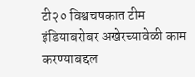टी२० विश्वचषकात टीम इंडियाबरोबर अखेरच्यावेळी काम करण्याबद्दल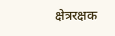क्षेत्ररक्षक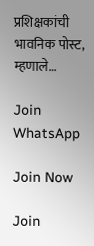प्रशिक्षकांची भावनिक पोस्ट, म्हणाले…

Join WhatsApp

Join Now

Join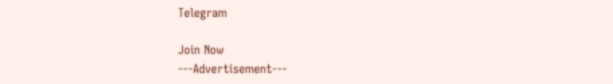Telegram

Join Now
---Advertisement---